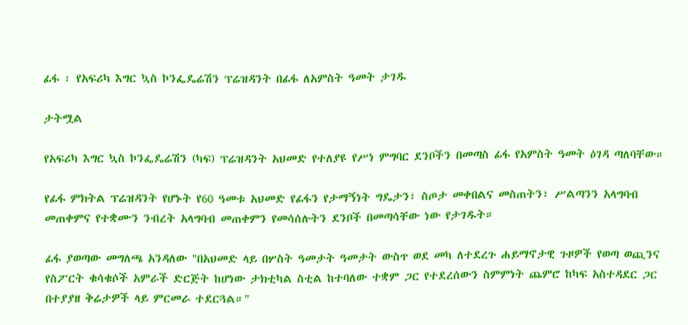ፊፋ ፡ የአፍሪካ እግር ኳስ ኮንፌዴሬሽን ፕሬዝዳንት በፊፋ ለአምስት ዓመት ታገዱ

ታትሟል

የአፍሪካ እግር ኳስ ኮንፌዴሬሽን (ካፍ) ፕሬዝዳንት አህመድ የተለያዩ የሥነ ምግባር ደንቦችን በመጣስ ፊፋ የአምስት ዓመት ዕገዳ ጣለባቸው።

የፊፋ ምክትል ፕሬዝዳንት የሆኑት የ60 ዓመቱ አህመድ የፊፋን የታማኝነት ግዴታን፣ ስጦታ መቀበልና መስጠትን፣ ሥልጣንን አላግባብ መጠቀምና የተቋሙን ንብረት አላግባብ መጠቀምን የመሳሰሉትን ደንቦች በመጣሳቸው ነው የታገዱት።

ፊፋ ያወጣው መግለጫ አንዳለው "በአህመድ ላይ በሦስት ዓመታት ዓመታት ውስጥ ወደ መካ ለተደረጉ ሐይማኖታዊ ጉዞዎች የወጣ ወጪንና የስፖርት ቁሳቁሶች አምራች ድርጅት ከሆነው ታክቲካል ስቲል ከተባለው ተቋም ጋር የተደረሰውን ስምምነት ጨምሮ ከካፍ አስተዳደር ጋር በተያያዘ ቅሬታዎች ላይ ምርመራ ተደርጓል።"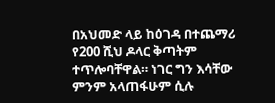በአህመድ ላይ ከዕገዳ በተጨማሪ የ200 ሺህ ዶላር ቅጣትም ተጥሎባቸዋል። ነገር ግን እሳቸው ምንም አላጠፋሁም ሲሉ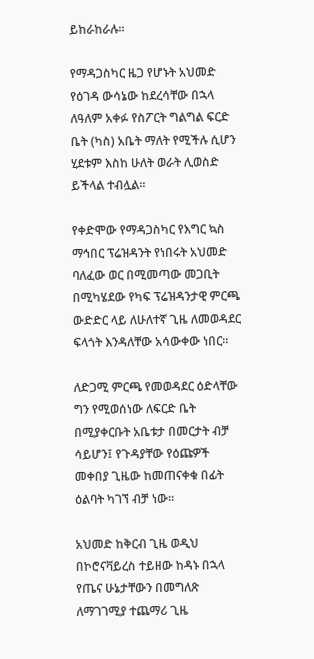ይከራከራሉ።

የማዳጋስካር ዜጋ የሆኑት አህመድ የዕገዳ ውሳኔው ከደረሳቸው በኋላ ለዓለም አቀፉ የስፖርት ግልግል ፍርድ ቤት (ካስ) አቤት ማለት የሚችሉ ሲሆን ሂደቱም እስከ ሁለት ወራት ሊወስድ ይችላል ተብሏል።

የቀድሞው የማዳጋስካር የእግር ኳስ ማኅበር ፕሬዝዳንት የነበሩት አህመድ ባለፈው ወር በሚመጣው መጋቢት በሚካሄደው የካፍ ፕሬዝዳንታዊ ምርጫ ውድድር ላይ ለሁለተኛ ጊዜ ለመወዳደር ፍላጎት እንዳለቸው አሳውቀው ነበር።

ለድጋሚ ምርጫ የመወዳደር ዕድላቸው ግን የሚወሰነው ለፍርድ ቤት በሚያቀርቡት አቤቱታ በመርታት ብቻ ሳይሆን፤ የጉዳያቸው የዕጩዎች መቀበያ ጊዜው ከመጠናቀቁ በፊት ዕልባት ካገኘ ብቻ ነው።

አህመድ ከቅርብ ጊዜ ወዲህ በኮሮናቫይረስ ተይዘው ከዳኑ በኋላ የጤና ሁኔታቸውን በመግለጽ ለማገገሚያ ተጨማሪ ጊዜ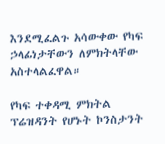እንደሚፈልጉ አሳውቀው የካፍ ኃላፊነታቸውን ለምክትላቸው አስተላልፈዋል።

የካፍ ተቀዳሚ ምክትል ፕሬዝዳንት የሆኑት ኮንስታንት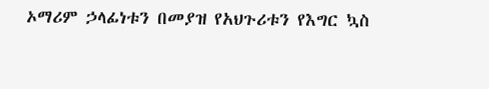ኦማሪም ኃላፊነቱን በመያዝ የአህጉሪቱን የእግር ኳስ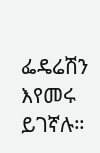ፌዴሬሽን እየመሩ ይገኛሉ።